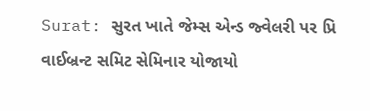Surat: સુરત ખાતે જેમ્સ એન્ડ જ્વેલરી પર પ્રિ વાઈબ્રન્ટ સમિટ સેમિનાર યોજાયો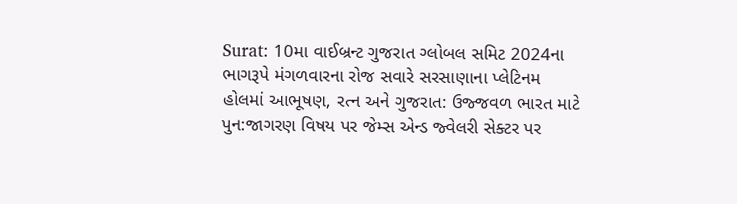Surat: 10મા વાઈબ્રન્ટ ગુજરાત ગ્લોબલ સમિટ 2024ના ભાગરૂપે મંગળવારના રોજ સવારે સરસાણાના પ્લેટિનમ હોલમાં આભૂષણ, રત્ન અને ગુજરાત: ઉજ્જવળ ભારત માટે પુન:જાગરણ વિષય પર જેમ્સ એન્ડ જ્વેલરી સેક્ટર પર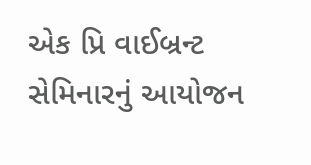એક પ્રિ વાઈબ્રન્ટ સેમિનારનું આયોજન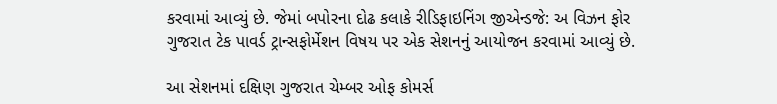કરવામાં આવ્યું છે. જેમાં બપોરના દોઢ કલાકે રીડિફાઇનિંગ જીએન્ડજે: અ વિઝન ફોર ગુજરાત ટેક પાવર્ડ ટ્રાન્સફોર્મેશન વિષય પર એક સેશનનું આયોજન કરવામાં આવ્યું છે.

આ સેશનમાં દક્ષિણ ગુજરાત ચેમ્બર ઓફ કોમર્સ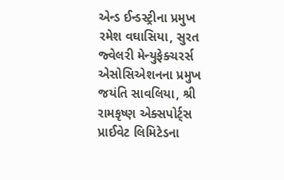એન્ડ ઈન્ડસ્ટ્રીના પ્રમુખ રમેશ વઘાસિયા, સુરત જ્વેલરી મેન્યુફેક્ચરર્સ એસોસિએશનના પ્રમુખ જયંતિ સાવલિયા, શ્રી રામકૃષ્ણ એક્સપોર્ટ્સ પ્રાઈવેટ લિમિટેડના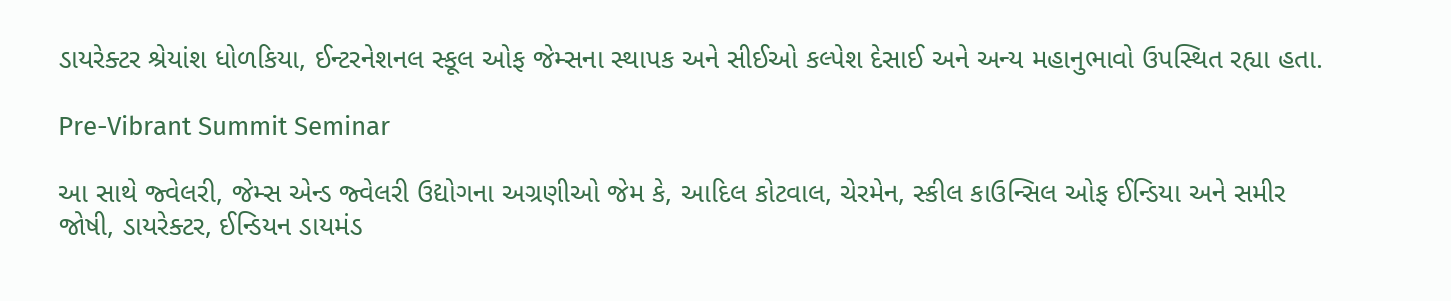ડાયરેક્ટર શ્રેયાંશ ધોળકિયા, ઈન્ટરનેશનલ સ્કૂલ ઓફ જેમ્સના સ્થાપક અને સીઈઓ કલ્પેશ દેસાઈ અને અન્ય મહાનુભાવો ઉપસ્થિત રહ્યા હતા.

Pre-Vibrant Summit Seminar

આ સાથે જ્વેલરી, જેમ્સ એન્ડ જ્વેલરી ઉદ્યોગના અગ્રણીઓ જેમ કે, આદિલ કોટવાલ, ચેરમેન, સ્કીલ કાઉન્સિલ ઓફ ઈન્ડિયા અને સમીર જોષી, ડાયરેક્ટર, ઈન્ડિયન ડાયમંડ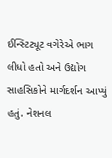ઈન્સ્ટિટ્યૂટ વગેરેએ ભાગ લીધો હતો અને ઉદ્યોગ સાહસિકોને માર્ગદર્શન આપ્યું હતું. નેશનલ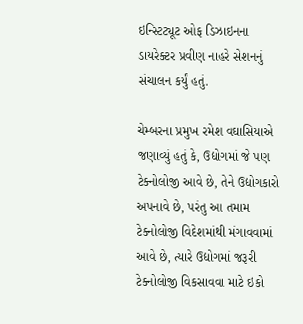ઇન્સ્ટિટ્યૂટ ઓફ ડિઝાઇનના ડાયરેક્ટર પ્રવીણ નાહરે સેશનનું સંચાલન કર્યું હતું.

ચેમ્બરના પ્રમુખ રમેશ વઘાસિયાએ જણાવ્યું હતું કે, ઉદ્યોગમાં જે પણ ટેક્નોલોજી આવે છે, તેને ઉદ્યોગકારો અપનાવે છે, પરંતુ આ તમામ ટેક્નોલોજી વિદેશમાંથી મંગાવવામાં આવે છે, ત્યારે ઉદ્યોગમાં જરૂરી ટેક્નોલોજી વિકસાવવા માટે ઇકો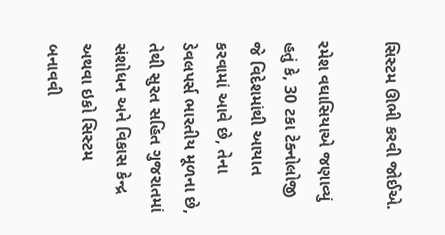સિસ્ટમ ઊભી કરવી જોઈએ.

રમેશ વઘાસિયાએ જણાવ્યું હતું કે, 30 ટકા ટેક્નોલોજી જે વિદેશમાંથી આયાત કરવામાં આવે છે, તેના ડેવલપર્સ ભારતીય મૂળના છે, તેથી સુરત સહિત ગુજરાતમાં સંશોધન અને વિકાસ કેન્દ્ર અથવા ઇકો સિસ્ટમ બનાવવી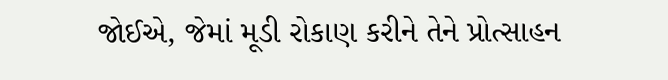જોઈએ, જેમાં મૂડી રોકાણ કરીને તેને પ્રોત્સાહન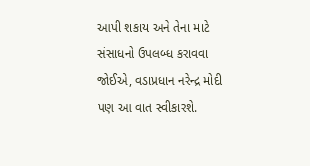આપી શકાય અને તેના માટે સંસાધનો ઉપલબ્ધ કરાવવા જોઈએ, વડાપ્રધાન નરેન્દ્ર મોદી પણ આ વાત સ્વીકારશે.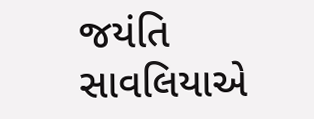જયંતિ સાવલિયાએ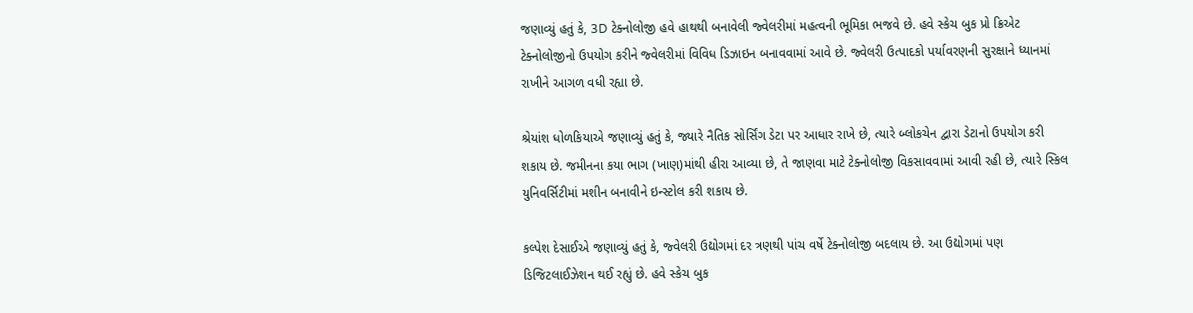જણાવ્યું હતું કે, 3D ટેક્નોલોજી હવે હાથથી બનાવેલી જ્વેલરીમાં મહત્વની ભૂમિકા ભજવે છે. હવે સ્કેચ બુક પ્રો ક્રિએટ ટેક્નોલોજીનો ઉપયોગ કરીને જ્વેલરીમાં વિવિધ ડિઝાઇન બનાવવામાં આવે છે. જ્વેલરી ઉત્પાદકો પર્યાવરણની સુરક્ષાને ધ્યાનમાં રાખીને આગળ વધી રહ્યા છે.

શ્રેયાંશ ધોળકિયાએ જણાવ્યું હતું કે, જ્યારે નૈતિક સોર્સિંગ ડેટા પર આધાર રાખે છે, ત્યારે બ્લોકચેન દ્વારા ડેટાનો ઉપયોગ કરી શકાય છે. જમીનના કયા ભાગ (ખાણ)માંથી હીરા આવ્યા છે, તે જાણવા માટે ટેક્નોલોજી વિકસાવવામાં આવી રહી છે, ત્યારે સ્કિલ યુનિવર્સિટીમાં મશીન બનાવીને ઇન્સ્ટોલ કરી શકાય છે.

કલ્પેશ દેસાઈએ જણાવ્યું હતું કે, જ્વેલરી ઉદ્યોગમાં દર ત્રણથી પાંચ વર્ષે ટેક્નોલોજી બદલાય છે. આ ઉદ્યોગમાં પણ ડિજિટલાઈઝેશન થઈ રહ્યું છે. હવે સ્કેચ બુક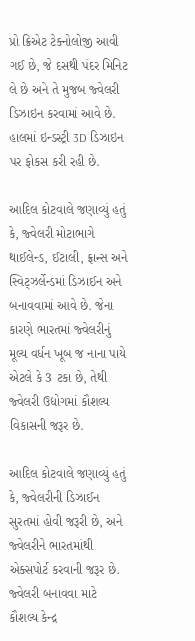પ્રો ક્રિએટ ટેક્નોલોજી આવી ગઈ છે, જે દસથી પંદર મિનિટ લે છે અને તે મુજબ જ્વેલરી ડિઝાઇન કરવામાં આવે છે. હાલમાં ઇન્ડસ્ટ્રી 3D ડિઝાઇન પર ફોકસ કરી રહી છે.

આદિલ કોટવાલે જણાવ્યું હતું કે, જ્વેલરી મોટાભાગે થાઈલેન્ડ, ઈટાલી, ફ્રાન્સ અને સ્વિટ્ઝર્લેન્ડમાં ડિઝાઈન અને બનાવવામાં આવે છે. જેના કારણે ભારતમાં જ્વેલરીનું મૂલ્ય વર્ધન ખૂબ જ નાના પાયે એટલે કે 3 ટકા છે, તેથી જ્વેલરી ઉદ્યોગમાં કૌશલ્ય વિકાસની જરૂર છે.

આદિલ કોટવાલે જણાવ્યું હતું કે, જ્વેલરીની ડિઝાઈન સુરતમાં હોવી જરૂરી છે, અને જ્વેલરીને ભારતમાંથી એક્સપોર્ટ કરવાની જરૂર છે. જ્વેલરી બનાવવા માટે કૌશલ્ય કેન્દ્ર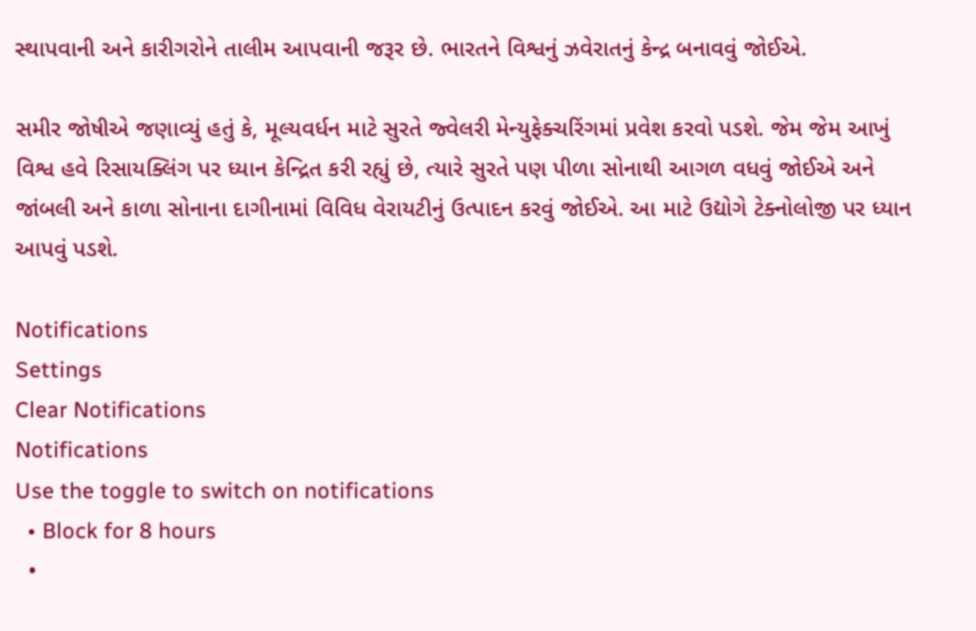સ્થાપવાની અને કારીગરોને તાલીમ આપવાની જરૂર છે. ભારતને વિશ્વનું ઝવેરાતનું કેન્દ્ર બનાવવું જોઈએ.

સમીર જોષીએ જણાવ્યું હતું કે, મૂલ્યવર્ધન માટે સુરતે જ્વેલરી મેન્યુફેક્ચરિંગમાં પ્રવેશ કરવો પડશે. જેમ જેમ આખું વિશ્વ હવે રિસાયક્લિંગ પર ધ્યાન કેન્દ્રિત કરી રહ્યું છે, ત્યારે સુરતે પણ પીળા સોનાથી આગળ વધવું જોઈએ અને જાંબલી અને કાળા સોનાના દાગીનામાં વિવિધ વેરાયટીનું ઉત્પાદન કરવું જોઈએ. આ માટે ઉદ્યોગે ટેક્નોલોજી પર ધ્યાન આપવું પડશે.

Notifications
Settings
Clear Notifications
Notifications
Use the toggle to switch on notifications
  • Block for 8 hours
  •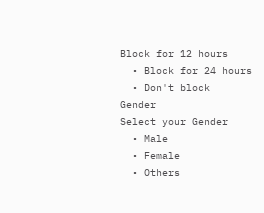Block for 12 hours
  • Block for 24 hours
  • Don't block
Gender
Select your Gender
  • Male
  • Female
  • Others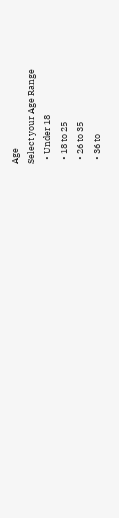Age
Select your Age Range
  • Under 18
  • 18 to 25
  • 26 to 35
  • 36 to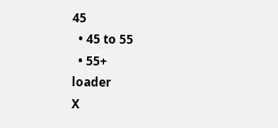45
  • 45 to 55
  • 55+
loader
X